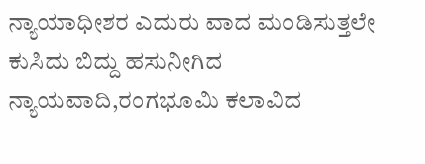ನ್ಯಾಯಾಧೀಶರ ಎದುರು ವಾದ ಮಂಡಿಸುತ್ತಲೇ ಕುಸಿದು ಬಿದ್ದು ಹಸುನೀಗಿದ ನ್ಯಾಯವಾದಿ,ರಂಗಭೂಮಿ ಕಲಾವಿದ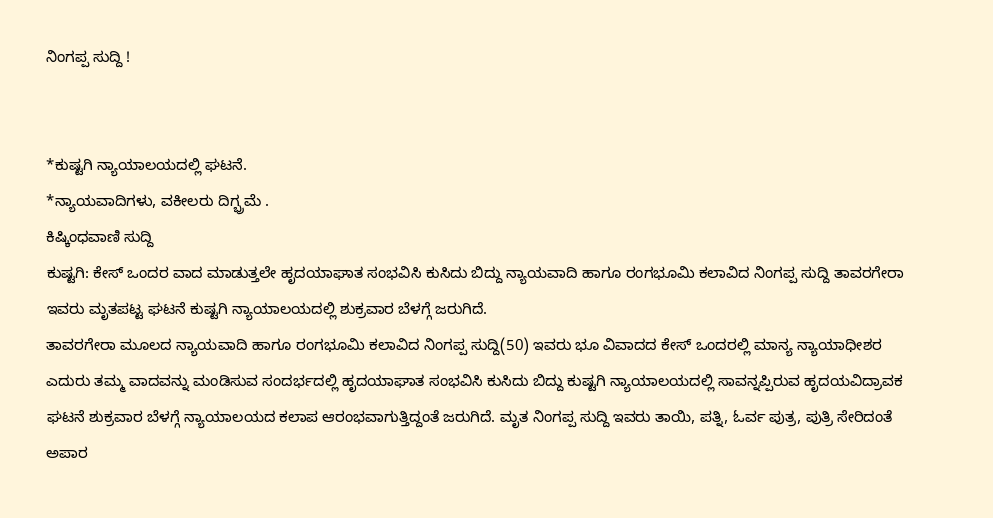ನಿಂಗಪ್ಪ ಸುದ್ದಿ !


*ಕುಷ್ಟಗಿ ನ್ಯಾಯಾಲಯದಲ್ಲಿ ಘಟನೆ.
*ನ್ಯಾಯವಾದಿಗಳು, ವಕೀಲರು ದಿಗ್ಭ್ರಮೆ .
ಕಿಷ್ಕಿಂಧವಾಣಿ ಸುದ್ದಿ
ಕುಷ್ಟಗಿ: ಕೇಸ್ ಒಂದರ ವಾದ ಮಾಡುತ್ತಲೇ ಹೃದಯಾಘಾತ ಸಂಭವಿಸಿ ಕುಸಿದು ಬಿದ್ದು ನ್ಯಾಯವಾದಿ ಹಾಗೂ ರಂಗಭೂಮಿ ಕಲಾವಿದ ನಿಂಗಪ್ಪ ಸುದ್ದಿ ತಾವರಗೇರಾ ಇವರು ಮೃತಪಟ್ಟ ಘಟನೆ ಕುಷ್ಟಗಿ ನ್ಯಾಯಾಲಯದಲ್ಲಿ ಶುಕ್ರವಾರ ಬೆಳಗ್ಗೆ ಜರುಗಿದೆ.
ತಾವರಗೇರಾ ಮೂಲದ ನ್ಯಾಯವಾದಿ ಹಾಗೂ ರಂಗಭೂಮಿ ಕಲಾವಿದ ನಿಂಗಪ್ಪ ಸುದ್ದಿ(50) ಇವರು ಭೂ ವಿವಾದದ ಕೇಸ್ ಒಂದರಲ್ಲಿ ಮಾನ್ಯ ನ್ಯಾಯಾಧೀಶರ ಎದುರು ತಮ್ಮ ವಾದವನ್ನು ಮಂಡಿಸುವ ಸಂದರ್ಭದಲ್ಲಿ ಹೃದಯಾಘಾತ ಸಂಭವಿಸಿ ಕುಸಿದು ಬಿದ್ದು ಕುಷ್ಟಗಿ ನ್ಯಾಯಾಲಯದಲ್ಲಿ ಸಾವನ್ನಪ್ಪಿರುವ ಹೃದಯವಿದ್ರಾವಕ ಘಟನೆ ಶುಕ್ರವಾರ ಬೆಳಗ್ಗೆ ನ್ಯಾಯಾಲಯದ ಕಲಾಪ ಆರಂಭವಾಗುತ್ತಿದ್ದಂತೆ ಜರುಗಿದೆ. ಮೃತ ನಿಂಗಪ್ಪ ಸುದ್ದಿ ಇವರು ತಾಯಿ, ಪತ್ನಿ, ಓರ್ವ ಪುತ್ರ, ಪುತ್ರಿ ಸೇರಿದಂತೆ ಅಪಾರ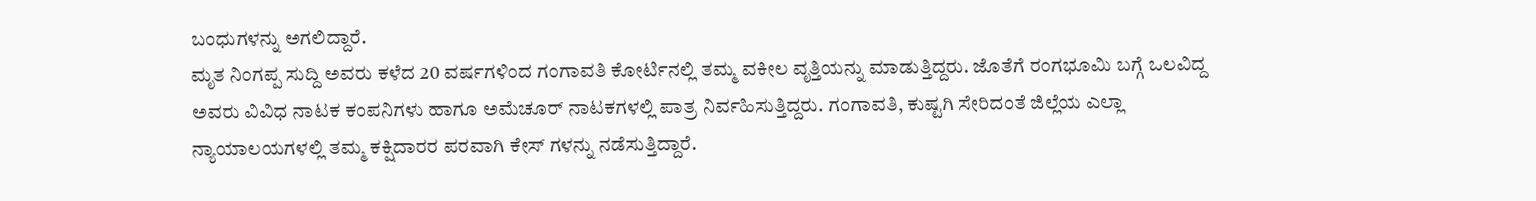ಬಂಧುಗಳನ್ನು ಅಗಲಿದ್ದಾರೆ.
ಮೃತ ನಿಂಗಪ್ಪ ಸುದ್ದಿ ಅವರು ಕಳೆದ 20 ವರ್ಷಗಳಿಂದ ಗಂಗಾವತಿ ಕೋರ್ಟಿನಲ್ಲಿ ತಮ್ಮ ವಕೀಲ ವೃತ್ತಿಯನ್ನು ಮಾಡುತ್ತಿದ್ದರು. ಜೊತೆಗೆ ರಂಗಭೂಮಿ ಬಗ್ಗೆ ಒಲವಿದ್ದ ಅವರು ವಿವಿಧ ನಾಟಕ ಕಂಪನಿಗಳು ಹಾಗೂ ಅಮೆಚೂರ್ ನಾಟಕಗಳಲ್ಲಿ ಪಾತ್ರ ನಿರ್ವಹಿಸುತ್ತಿದ್ದರು. ಗಂಗಾವತಿ, ಕುಷ್ಟಗಿ ಸೇರಿದಂತೆ ಜಿಲ್ಲೆಯ ಎಲ್ಲಾ ನ್ಯಾಯಾಲಯಗಳಲ್ಲಿ ತಮ್ಮ ಕಕ್ಷಿದಾರರ ಪರವಾಗಿ ಕೇಸ್ ಗಳನ್ನು ನಡೆಸುತ್ತಿದ್ದಾರೆ.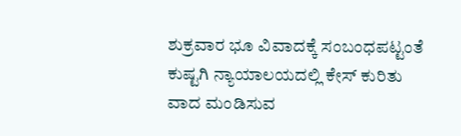ಶುಕ್ರವಾರ ಭೂ ವಿವಾದಕ್ಕೆ ಸಂಬಂಧಪಟ್ಟಂತೆ ಕುಷ್ಟಗಿ ನ್ಯಾಯಾಲಯದಲ್ಲಿ ಕೇಸ್ ಕುರಿತು ವಾದ ಮಂಡಿಸುವ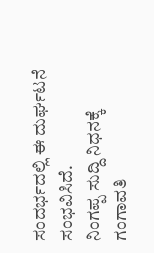ಸಂದರ್ಭದಲ್ಲಿ ಈ ದುರ್ಘಟನೆ ಸಂಭವಿಸಿದೆ.
ನಿಂಗಪ್ಪ ಸುದ್ದಿ ನಿಧನಕ್ಕೆ ಗಂಗಾವತಿ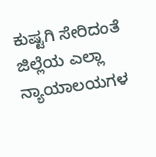ಕುಷ್ಟಗಿ ಸೇರಿದಂತೆ ಜಿಲ್ಲೆಯ ಎಲ್ಲಾ ನ್ಯಾಯಾಲಯಗಳ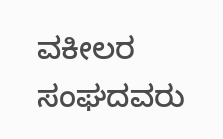ವಕೀಲರ ಸಂಘದವರು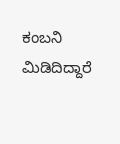ಕಂಬನಿ ಮಿಡಿದಿದ್ದಾರೆ